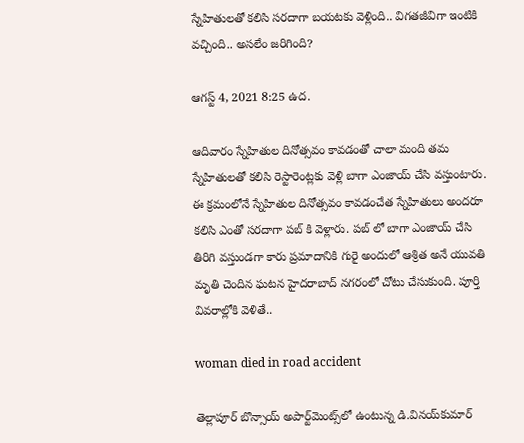స్నేహితులతో కలిసి సరదాగా బయటకు వెళ్లింది.. విగతజీవిగా ఇంటికి వచ్చింది.. అసలేం జరిగింది?

ఆగస్ట్ 4, 2021 8:25 ఉద.

ఆదివారం స్నేహితుల దినోత్సవం కావడంతో చాలా మంది తమ స్నేహితులతో కలిసి రెస్టారెంట్లకు వెళ్లి బాగా ఎంజాయ్ చేసి వస్తుంటారు. ఈ క్రమంలోనే స్నేహితుల దినోత్సవం కావడంచేత స్నేహితులు అందరూ కలిసి ఎంతో సరదాగా పబ్ కి వెళ్లారు. పబ్ లో బాగా ఎంజాయ్ చేసి తిరిగి వస్తుండగా కారు ప్రమాదానికి గురై అందులో ఆశ్రిత అనే యువతి మృతి చెందిన ఘటన హైదరాబాద్ నగరంలో చోటు చేసుకుంది. పూర్తి వివరాల్లోకి వెళితే..

woman died in road accident

తెల్లాపూర్‌ బొన్సాయ్‌ అపార్ట్‌మెంట్స్‌లో ఉంటున్న డి.వినయ్‌కుమార్‌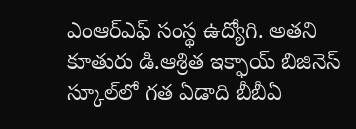ఎంఆర్‌ఎఫ్‌ సంస్థ ఉద్యోగి. అతని  కూతురు డి.ఆశ్రిత ఇక్ఫాయ్‌ బిజినెస్‌ స్కూల్‌లో గత ఏడాది బీబీఏ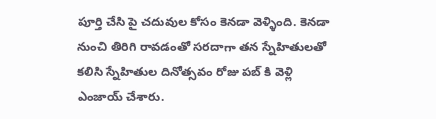పూర్తి చేసి పై చదువుల కోసం కెనడా వెళ్ళింది. కెనడా నుంచి తిరిగి రావడంతో సరదాగా తన స్నేహితులతో కలిసి స్నేహితుల దినోత్సవం రోజు పబ్ కి వెళ్లి ఎంజాయ్ చేశారు.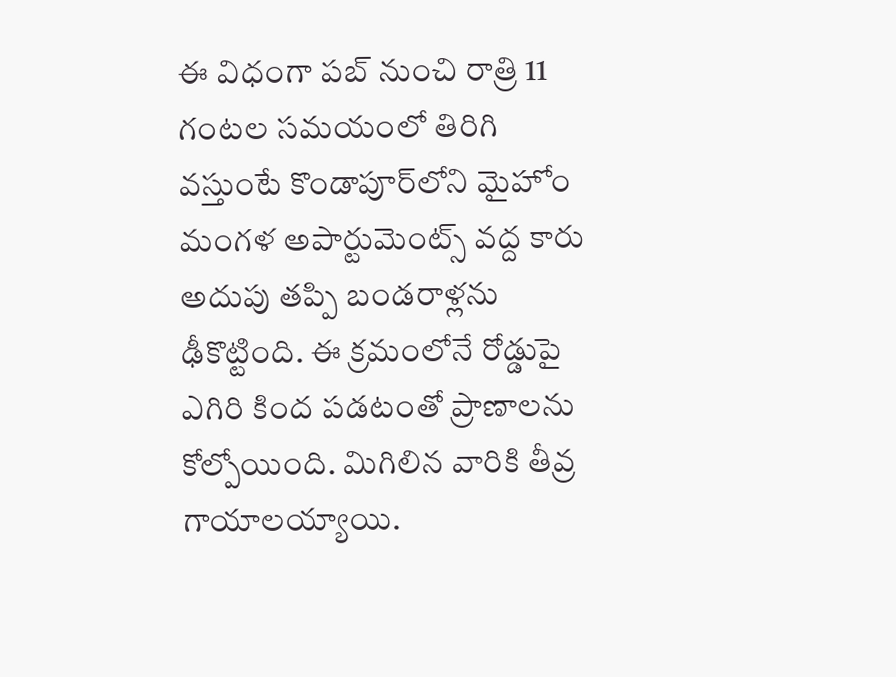ఈ విధంగా పబ్ నుంచి రాత్రి 11 గంటల సమయంలో తిరిగి వస్తుంటే కొండాపూర్‌లోని మైహోం మంగళ అపార్టుమెంట్స్‌ వద్ద కారు అదుపు తప్పి బండరాళ్లను ఢీకొట్టింది. ఈ క్రమంలోనే రోడ్డుపై ఎగిరి కింద పడటంతో ప్రాణాలను కోల్పోయింది. మిగిలిన వారికి తీవ్ర గాయాలయ్యాయి.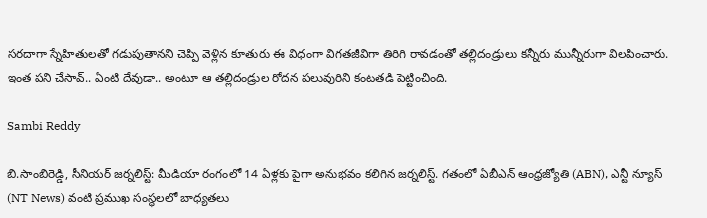సరదాగా స్నేహితులతో గడుపుతానని చెప్పి వెళ్లిన కూతురు ఈ విధంగా విగతజీవిగా తిరిగి రావడంతో తల్లిదండ్రులు కన్నీరు మున్నీరుగా విలపించారు. ఇంత పని చేసావ్.. ఏంటి దేవుడా.. అంటూ ఆ తల్లిదండ్రుల రోదన పలువురిని కంటతడి పెట్టించింది.

Sambi Reddy

బి.సాంబిరెడ్డి, సీనియర్ జర్నలిస్ట్: మీడియా రంగంలో 14 ఏళ్లకు పైగా అనుభవం కలిగిన జర్నలిస్ట్. గతంలో ఏబీఎన్ ఆంధ్ర‌జ్యోతి (ABN), ఎన్టీ న్యూస్ (NT News) వంటి ప్రముఖ సంస్థలలో బాధ్యతలు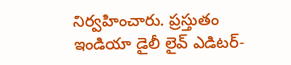నిర్వహించారు. ప్రస్తుతం ఇండియా డైలీ లైవ్ ఎడిటర్-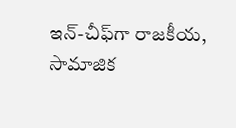ఇన్-చీఫ్‌గా రాజకీయ, సామాజిక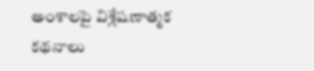అంశాలపై విశ్లేషణాత్మక కథనాలు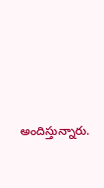అందిస్తున్నారు.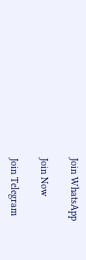Join WhatsApp

Join Now

Join Telegram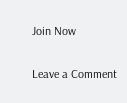Join Now

Leave a Comment